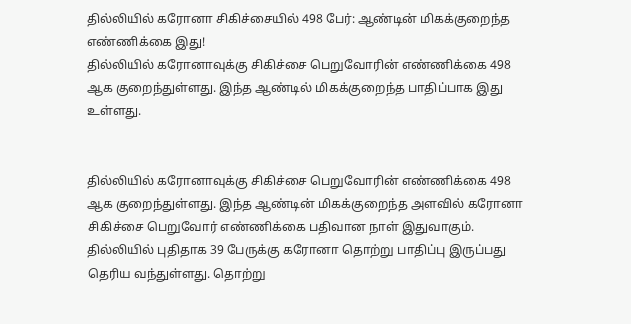தில்லியில் கரோனா சிகிச்சையில் 498 பேர்: ஆண்டின் மிகக்குறைந்த எண்ணிக்கை இது!
தில்லியில் கரோனாவுக்கு சிகிச்சை பெறுவோரின் எண்ணிக்கை 498 ஆக குறைந்துள்ளது. இந்த ஆண்டில் மிகக்குறைந்த பாதிப்பாக இது உள்ளது.


தில்லியில் கரோனாவுக்கு சிகிச்சை பெறுவோரின் எண்ணிக்கை 498 ஆக குறைந்துள்ளது. இந்த ஆண்டின் மிகக்குறைந்த அளவில் கரோனா சிகிச்சை பெறுவோர் எண்ணிக்கை பதிவான நாள் இதுவாகும்.
தில்லியில் புதிதாக 39 பேருக்கு கரோனா தொற்று பாதிப்பு இருப்பது தெரிய வந்துள்ளது. தொற்று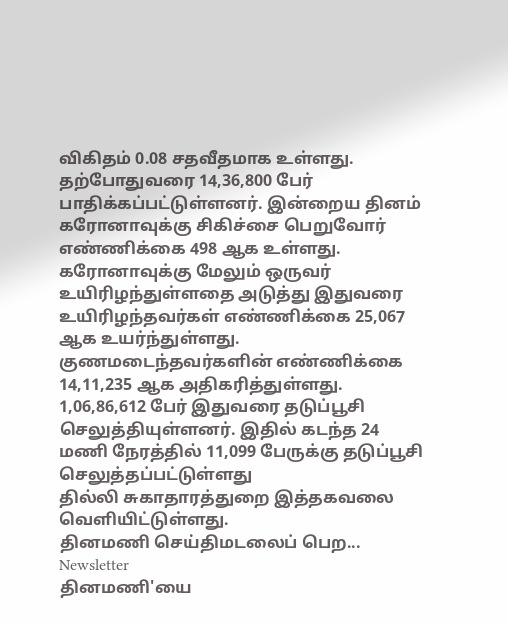விகிதம் 0.08 சதவீதமாக உள்ளது. தற்போதுவரை 14,36,800 பேர் பாதிக்கப்பட்டுள்ளனர். இன்றைய தினம் கரோனாவுக்கு சிகிச்சை பெறுவோர் எண்ணிக்கை 498 ஆக உள்ளது.
கரோனாவுக்கு மேலும் ஒருவர் உயிரிழந்துள்ளதை அடுத்து இதுவரை உயிரிழந்தவர்கள் எண்ணிக்கை 25,067 ஆக உயர்ந்துள்ளது. குணமடைந்தவர்களின் எண்ணிக்கை 14,11,235 ஆக அதிகரித்துள்ளது.
1,06,86,612 பேர் இதுவரை தடுப்பூசி செலுத்தியுள்ளனர். இதில் கடந்த 24 மணி நேரத்தில் 11,099 பேருக்கு தடுப்பூசி செலுத்தப்பட்டுள்ளது
தில்லி சுகாதாரத்துறை இத்தகவலை வெளியிட்டுள்ளது.
தினமணி செய்திமடலைப் பெற... Newsletter
தினமணி'யை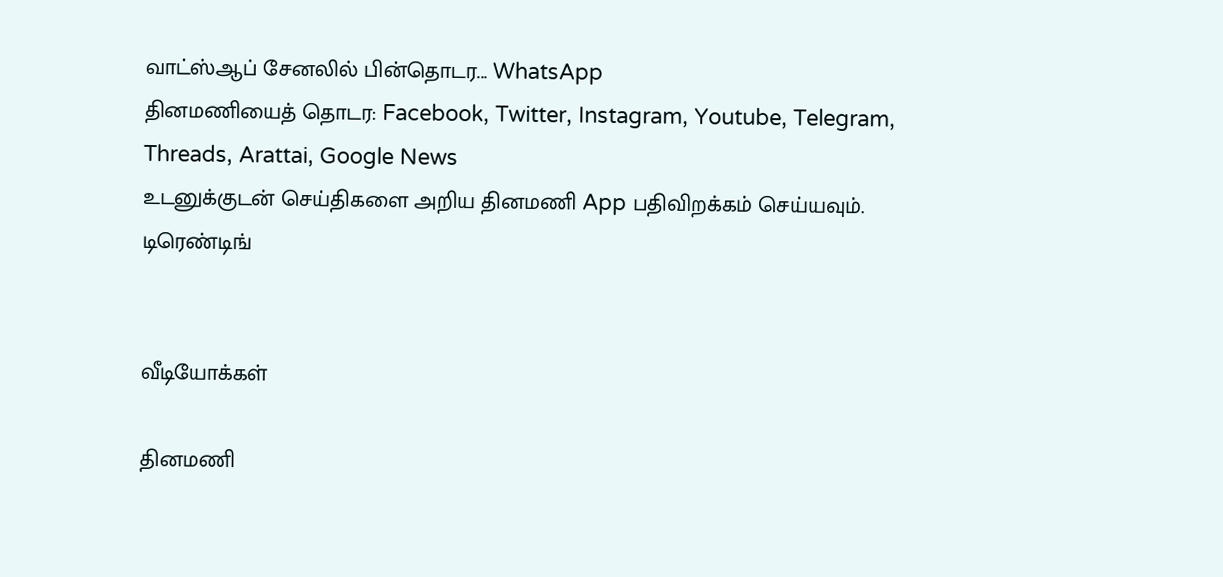வாட்ஸ்ஆப் சேனலில் பின்தொடர... WhatsApp
தினமணியைத் தொடர: Facebook, Twitter, Instagram, Youtube, Telegram, Threads, Arattai, Google News
உடனுக்குடன் செய்திகளை அறிய தினமணி App பதிவிறக்கம் செய்யவும்.
டிரெண்டிங்


வீடியோக்கள்

தினமணி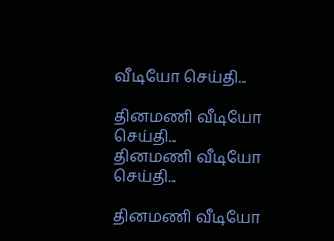வீடியோ செய்தி...

தினமணி வீடியோ செய்தி...
தினமணி வீடியோ செய்தி...

தினமணி வீடியோ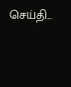செய்தி...